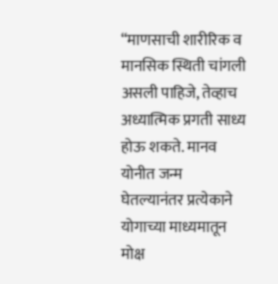“माणसाची शारीरिक व मानसिक स्थिती चांगली असली पाहिजे, तेव्हाच अध्यात्मिक प्रगती साध्य होऊ शकते. मानव योनीत जन्म घेतल्यानंतर प्रत्येकाने योगाच्या माध्यमातून मोक्ष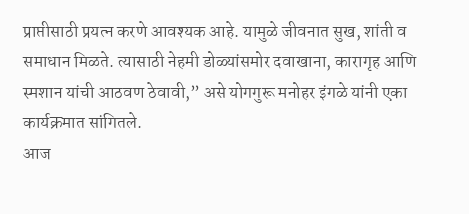प्राप्तीसाठी प्रयत्न करणे आवश्यक आहे. यामुळे जीवनात सुख, शांती व समाधान मिळते. त्यासाठी नेहमी डोळ्यांसमोर दवाखाना, कारागृह आणि स्मशान यांची आठवण ठेवावी,” असे योगगुरू मनोहर इंगळे यांनी एका कार्यक्रमात सांगितले.
आज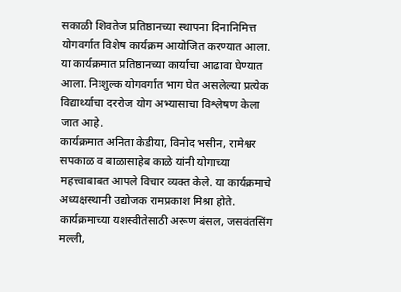सकाळी शिवतेज प्रतिष्ठानच्या स्थापना दिनानिमित्त योगवर्गात विशेष कार्यक्रम आयोजित करण्यात आला. या कार्यक्रमात प्रतिष्ठानच्या कार्याचा आढावा घेण्यात आला. निःशुल्क योगवर्गात भाग घेत असलेल्या प्रत्येक विद्यार्थ्याचा दररोज योग अभ्यासाचा विश्लेषण केला जात आहे.
कार्यक्रमात अनिता केडीया, विनोद भसीन, रामेश्वर सपकाळ व बाळासाहेब काळे यांनी योगाच्या महत्त्वाबाबत आपले विचार व्यक्त केले. या कार्यक्रमाचे अध्यक्षस्थानी उद्योजक रामप्रकाश मिश्रा होते.
कार्यक्रमाच्या यशस्वीतेसाठी अरूण बंसल, जसवंतसिंग मल्ली,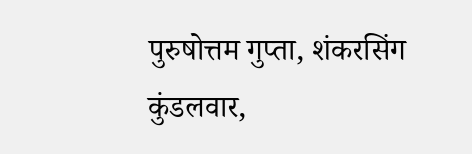पुरुषोत्तम गुप्ता, शंकरसिंग कुंडलवार,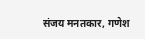संजय मनतकार, गणेश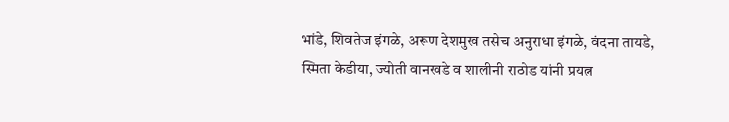भांडे, शिवतेज इंगळे, अरूण देशमुख तसेच अनुराधा इंगळे, वंदना तायडे, स्मिता केडीया, ज्योती वानखडे व शालीनी राठोड यांनी प्रयत्न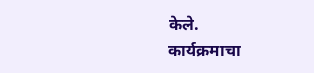केले.
कार्यक्रमाचा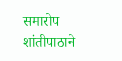समारोप शांतीपाठाने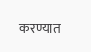करण्यात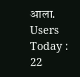आला.
Users Today : 22